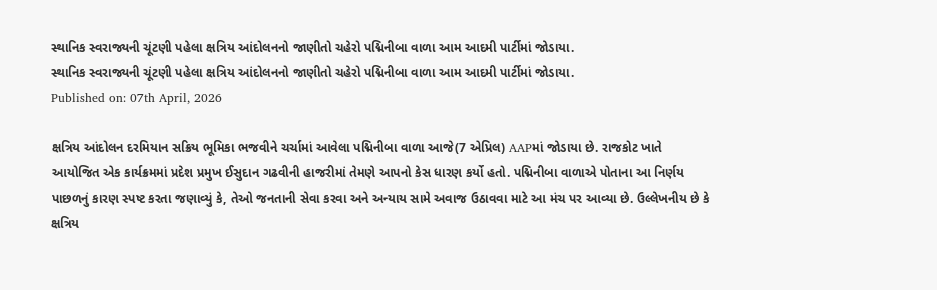સ્થાનિક સ્વરાજ્યની ચૂંટણી પહેલા ક્ષત્રિય આંદોલનનો જાણીતો ચહેરો પદ્મિનીબા વાળા આમ આદમી પાર્ટીમાં જોડાયા.
સ્થાનિક સ્વરાજ્યની ચૂંટણી પહેલા ક્ષત્રિય આંદોલનનો જાણીતો ચહેરો પદ્મિનીબા વાળા આમ આદમી પાર્ટીમાં જોડાયા.
Published on: 07th April, 2026

ક્ષત્રિય આંદોલન દરમિયાન સક્રિય ભૂમિકા ભજવીને ચર્ચામાં આવેલા પદ્મિનીબા વાળા આજે(7 એપ્રિલ) AAPમાં જોડાયા છે. રાજકોટ ખાતે આયોજિત એક કાર્યક્રમમાં પ્રદેશ પ્રમુખ ઈસુદાન ગઢવીની હાજરીમાં તેમણે આપનો કેસ ધારણ કર્યો હતો. પદ્મિનીબા વાળાએ પોતાના આ નિર્ણય પાછળનું કારણ સ્પષ્ટ કરતા જણાવ્યું કે, તેઓ જનતાની સેવા કરવા અને અન્યાય સામે અવાજ ઉઠાવવા માટે આ મંચ પર આવ્યા છે. ઉલ્લેખનીય છે કે ક્ષત્રિય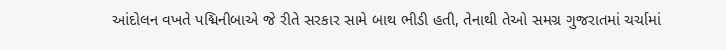આંદોલન વખતે પદ્મિનીબાએ જે રીતે સરકાર સામે બાથ ભીડી હતી, તેનાથી તેઓ સમગ્ર ગુજરાતમાં ચર્ચામાં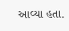આવ્યા હતા.